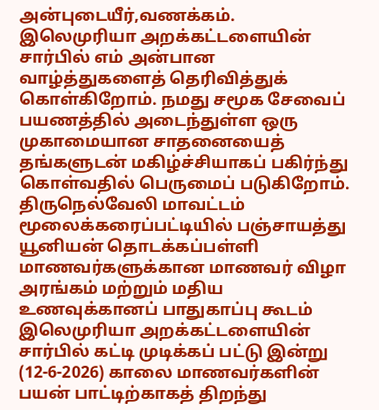அன்புடையீர்,வணக்கம். இலெமுரியா அறக்கட்டளையின் சார்பில் எம் அன்பான வாழ்த்துகளைத் தெரிவித்துக் கொள்கிறோம். நமது சமூக சேவைப் பயணத்தில் அடைந்துள்ள ஒரு முகாமையான சாதனையைத் தங்களுடன் மகிழ்ச்சியாகப் பகிர்ந்து கொள்வதில் பெருமைப் படுகிறோம். திருநெல்வேலி மாவட்டம் மூலைக்கரைப்பட்டியில் பஞ்சாயத்து யூனியன் தொடக்கப்பள்ளி மாணவர்களுக்கான மாணவர் விழா அரங்கம் மற்றும் மதிய உணவுக்கானப் பாதுகாப்பு கூடம் இலெமுரியா அறக்கட்டளையின் சார்பில் கட்டி முடிக்கப் பட்டு இன்று (12-6-2026) காலை மாணவர்களின் பயன் பாட்டிற்காகத் திறந்து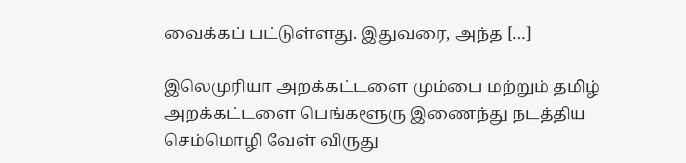வைக்கப் பட்டுள்ளது. இதுவரை, அந்த […]

இலெமுரியா அறக்கட்டளை மும்பை மற்றும் தமிழ் அறக்கட்டளை பெங்களூரு இணைந்து நடத்திய செம்மொழி வேள் விருது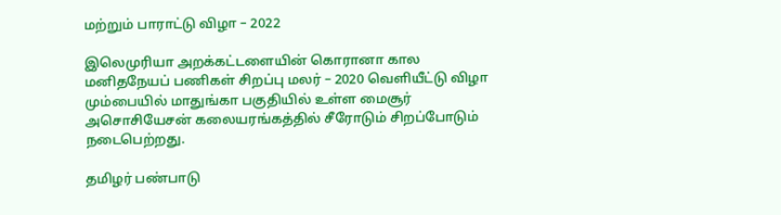மற்றும் பாராட்டு விழா – 2022

இலெமுரியா அறக்கட்டளையின் கொரானா கால மனிதநேயப் பணிகள் சிறப்பு மலர் – 2020 வெளியீட்டு விழா மும்பையில் மாதுங்கா பகுதியில் உள்ள மைசூர் அசொசியேசன் கலையரங்கத்தில் சீரோடும் சிறப்போடும் நடைபெற்றது.

தமிழர் பண்பாடு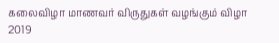கலைவிழா மாணவர் விருதுகள் வழங்கும் விழா 2019